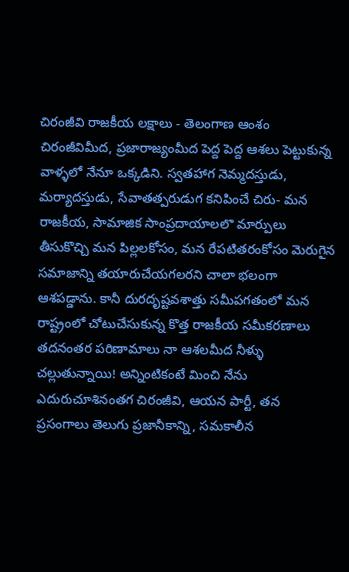చిరంజీవి రాజకీయ లక్షాలు - తెలంగాణ ఆంశం
చిరంజీవిమీద, ప్రజారాజ్యంమీద పెద్ద పెద్ద ఆశలు పెట్టుకున్న వాళ్ళలో నేనూ ఒక్కడిని. స్వతహాగ నెమ్మదస్తుడు, మర్యాదస్తుడు, సేవాతత్పరుడుగ కనిపించే చిరు- మన రాజకీయ, సామాజిక సాంప్రదాయాలలొ మార్పులు తీసుకొచ్చి మన పిల్లలకోసం, మన రేపటితరంకోసం మెరుగైన సమాజాన్ని తయారుచేయగలరని చాలా భలంగా ఆశపడ్డాను. కానీ దురదృష్టవశాత్తు సమీపగతంలో మన రాష్ట్రంలో చోటుచేసుకున్న కొత్త రాజకీయ సమీకరణాలు తదనంతర పరిణామాలు నా ఆశలమీద నీళ్ళు చల్లుతున్నాయి! అన్నింటికంటే మించి నేను ఎదురుచూశినంతగ చిరంజీవి, ఆయన పార్టీ, తన ప్రసంగాలు తెలుగు ప్రజానీకాన్ని, సమకాలీన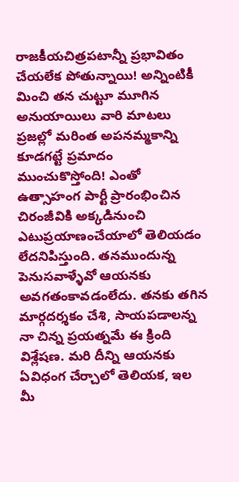రాజకీయచిత్రపటాన్నీ ప్రభావితం చేయలేక పోతున్నాయి! అన్నింటికీ మించి తన చుట్టూ మూగిన అనుయాయిలు వారి మాటలు ప్రజల్లో మరింత అపనమ్మకాన్ని కూడగట్టే ప్రమాదం ముంచుకొస్తోంది! ఎంతో ఉత్సాహంగ పార్టీ ప్రారంభించిన చిరంజీవికి అక్కడినుంచి ఎటుప్రయాణంచేయాలో తెలియడం లేదనిపిస్తుంది. తనముందున్న పెనుసవాళ్ళేవో ఆయనకు అవగతంకావడంలేదు. తనకు తగిన మార్గదర్శకం చేశి, సాయపడాలన్న నా చిన్న ప్రయత్నమే ఈ క్రింది విశ్లేషణ. మరి దీన్ని ఆయనకు ఏవిధంగ చేర్చాలో తెలియక, ఇల మీ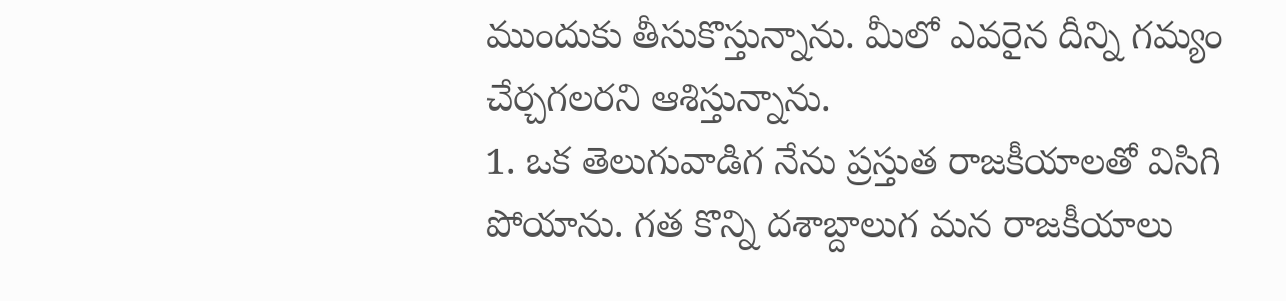ముందుకు తీసుకొస్తున్నాను. మీలో ఎవరైన దీన్ని గమ్యం చేర్చగలరని ఆశిస్తున్నాను.
1. ఒక తెలుగువాడిగ నేను ప్రస్తుత రాజకీయాలతో విసిగి పోయాను. గత కొన్ని దశాబ్దాలుగ మన రాజకీయాలు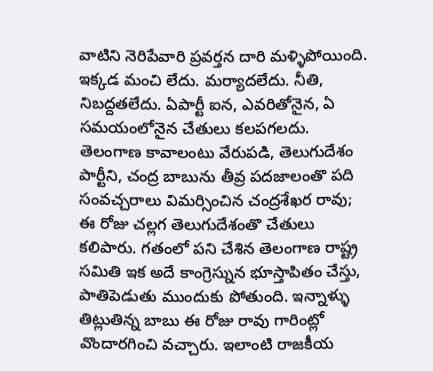వాటిని నెరిపేవారి ప్రవర్తన దారి మళ్ళిపోయింది. ఇక్కడ మంచి లేదు. మర్యాదలేదు. నీతి, నిబద్దతలేదు. ఏపార్టీ ఐన, ఎవరితోనైన, ఏ సమయంలోనైన చేతులు కలపగలదు. తెలంగాణ కావాలంటు వేరుపడి, తెలుగుదేశం పార్టీని, చంద్ర బాబును తీవ్ర పదజాలంతొ పది సంవచ్చరాలు విమర్సించిన చంద్రశేఖర రావు; ఈ రోజు చల్లగ తెలుగుదేశంతొ చేతులు కలిపారు. గతంలో పని చేశిన తెలంగాణ రాష్ట్ర సమితి ఇక అదే కాంగ్రెస్నున భూస్తాపితం చేస్తు, పాతిపెడుతు ముందుకు పోతుంది. ఇన్నాళ్ళు తిట్లుతిన్న బాబు ఈ రోజు రావు గారింట్లో వొందారగించి వచ్చారు. ఇలాంటి రాజకీయ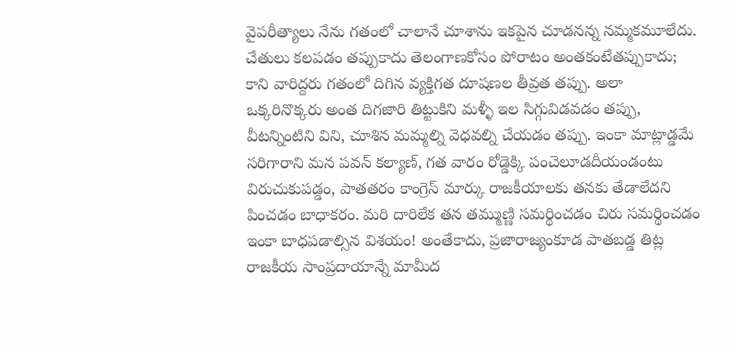వైపరీత్యాలు నేను గతంలో చాలానే చూశాను ఇకపైన చూడనన్న నమ్మకమూలేదు. చేతులు కలపడం తప్పుకాదు తెలంగాణకోసం పోరాటం అంతకంటేతప్పుకాదు; కాని వారిద్దరు గతంలో దిగిన వ్యక్తిగత దూషణల తీవ్రత తప్పు. అలా ఒక్కరినొక్కరు అంత దిగజారి తిట్టుకిని మళ్ళీ ఇల సిగ్గువిడవడం తప్పు, వీటన్నింటిని విని, చూశిన మమ్మల్ని వెధవల్ని చేయడం తప్పు. ఇంకా మాట్లాడ్డమే సరిగారాని మన పవన్ కల్యాణ్, గత వారం రోడ్డెక్కి పంచెలూడదీయండంటు విరుచుకుపడ్డం, పాతతరం కాంగ్రెస్ మార్కు రాజకీయాలకు తనకు తేడాలేదని పించడం బాధాకరం. మరి దారిలేక తన తమ్ముణ్ణి సమర్థించడం చిరు సమర్థించడం ఇంకా బాధపడాల్సిన విశయం! అంతేకాదు, ప్రజారాజ్యంకూడ పాతబడ్డ తిట్ల రాజకీయ సాంప్రదాయాన్నే మామీద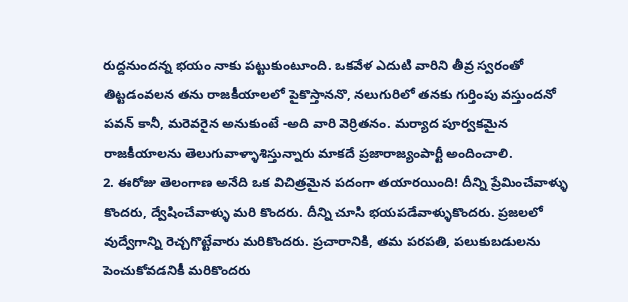రుద్దనుందన్న భయం నాకు పట్టుకుంటూంది. ఒకవేళ ఎదుటి వారిని తీవ్ర స్వరంతో తిట్టడంవలన తను రాజకీయాలలో పైకొస్తాననొ, నలుగురిలో తనకు గుర్తింపు వస్తుందనో పవన్ కానీ, మరెవరైన అనుకుంటే -అది వారి వెర్రితనం. మర్యాద పూర్వకమైన రాజకీయాలను తెలుగువాళ్ళాశిస్తున్నారు మాకదే ప్రజారాజ్యంపార్టీ అందించాలి.
2. ఈరోజు తెలంగాణ అనేది ఒక విచిత్రమైన పదంగా తయారయింది! దీన్ని ప్రేమించేవాళ్ళు కొందరు, ద్వేషించేవాళ్ళు మరి కొందరు. దీన్ని చూసి భయపడేవాళ్ళుకొందరు. ప్రజలలో వుద్వేగాన్ని రెచ్చగొట్టేవారు మరికొందరు. ప్రచారానికి, తమ పరపతి, పలుకుబడులను పెంచుకోవడనికీ మరికొందరు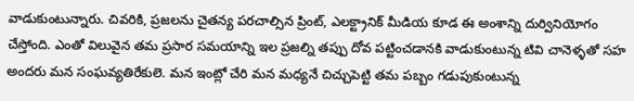వాడుకుంటున్నారు. చివరికి, ప్రజలను చైతన్య పరచాల్సిన ప్రింట్, ఎలక్ట్రానిక్ మీడియ కూడ ఈ అంశాన్ని దుర్వినియోగం చేస్తోంది. ఎంతో విలువైన తమ ప్రసార సమయాన్ని ఇల ప్రజల్ని తప్పు దోవ పట్టించడానకి వాడుకుంటున్న టివి చానెళ్ళతో సహ అందరు మన సంఘవ్యతిరేకులె. మన ఇంట్లో చేరి మన మధ్యనే చిచ్చుపెట్టి తమ పబ్బం గడుపుకుంటున్న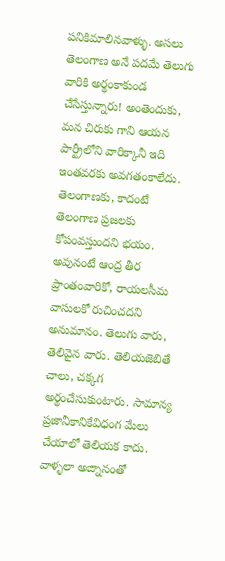పనికిమాలినవాళ్ళు. అసలు తెలంగాణ అనే పదమే తెలుగు వారికి అర్థంకాకుండ చేసేస్తున్నారు! అంతెందుకు, మన చిరుకు గాని ఆయన పార్ట్రీలోని వారిక్కానీ ఇది ఇంతవరకు అవగతంకాలేదు. తెలంగాణకు, కాదంటే తెలంగాణ ప్రజలకు కోపంవస్తుందని భయం. అవునంటే ఆంద్ర తీర ప్రాంతంవారికో, రాయలసీమ వాసులకో రుచించదని అనుమానం. తెలుగు వారు, తెలివైన వారు. తెలియజెబితే చాలు, చక్కగ అర్థంచేసుకుంటారు. సామాన్య ప్రజానీకానికేవిధంగ మేలు చేయాలో తెలియక కాదు. వాళ్ళలా అఙ్నానంతో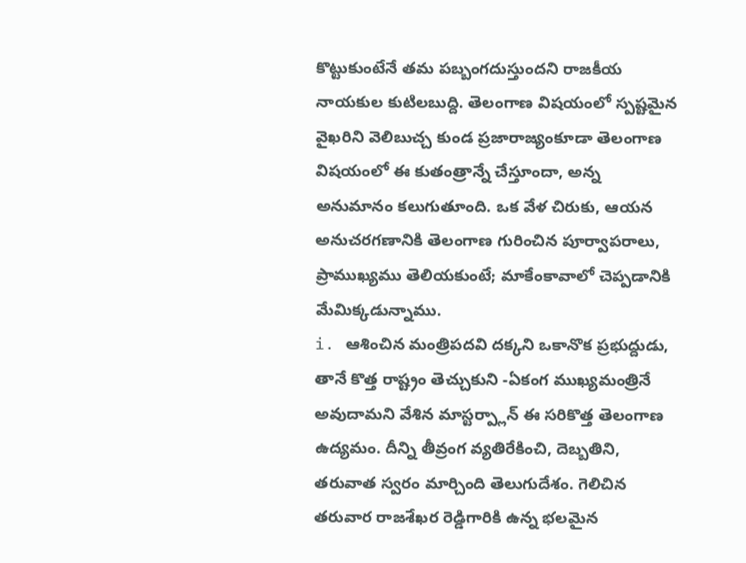కొట్టుకుంటేనే తమ పబ్బంగదుస్తుందని రాజకీయ నాయకుల కుటిలబుద్ది. తెలంగాణ విషయంలో స్పష్టమైన వైఖరిని వెలిబుచ్చ కుండ ప్రజారాజ్యంకూడా తెలంగాణ విషయంలో ఈ కుతంత్రాన్నే చేస్తూందా, అన్న అనుమానం కలుగుతూంది. ఒక వేళ చిరుకు, ఆయన అనుచరగణానికి తెలంగాణ గురించిన పూర్వాపరాలు, ప్రాముఖ్యము తెలియకుంటే; మాకేంకావాలో చెప్పడానికి మేమిక్కడున్నాము.
i. ఆశించిన మంత్రిపదవి దక్కని ఒకానొక ప్రభుద్దుడు, తానే కొత్త రాష్ట్రం తెచ్చుకుని -ఏకంగ ముఖ్యమంత్రినే అవుదామని వేశిన మాస్టర్ప్లాన్ ఈ సరికొత్త తెలంగాణ ఉద్యమం. దీన్ని తీవ్రంగ వ్యతిరేకించి, దెబ్బతిని, తరువాత స్వరం మార్చింది తెలుగుదేశం. గెలిచిన తరువార రాజశేఖర రెడ్డిగారికి ఉన్న భలమైన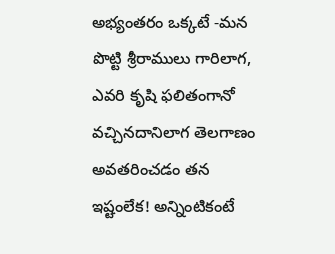అభ్యంతరం ఒక్కటే -మన పొట్టి శ్రీరాములు గారిలాగ, ఎవరి కృషి ఫలితంగానో వచ్చినదానిలాగ తెలగాణం అవతరించడం తన ఇష్టంలేక! అన్నింటికంటే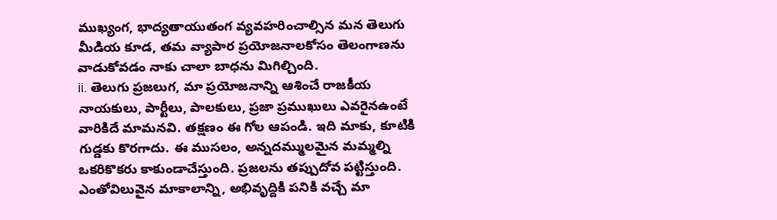ముఖ్యంగ, భాద్యతాయుతంగ వ్యవహరించాల్సిన మన తెలుగు మీడియ కూడ, తమ వ్యాపార ప్రయోజనాలకోసం తెలంగాణను వాడుకోవడం నాకు చాలా బాధను మిగిల్చింది.
ii. తెలుగు ప్రజలుగ, మా ప్రయోజనాన్ని ఆశించే రాజకీయ నాయకులు, పార్టీలు, పాలకులు, ప్రజా ప్రముఖులు ఎవరైనఉంటే వారికిదే మామనవి. తక్షణం ఈ గోల ఆపండి. ఇది మాకు, కూటికి గుడ్డకు కొరగాదు. ఈ ముసలం, అన్నదమ్ములమైన మమ్మల్ని ఒకరికొకరు కాకుండాచేస్తుంది. ప్రజలను తప్పుదోవ పట్టిస్తుంది. ఎంతోవిలువైన మాకాలాన్ని, అభివృద్దికి పనికి వచ్చే మా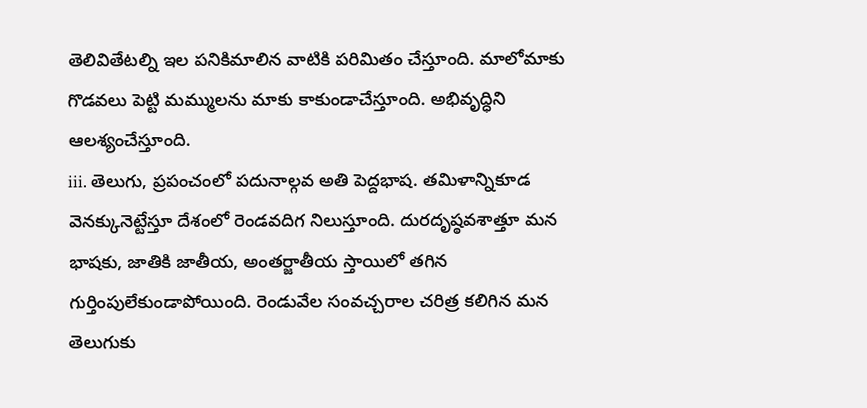తెలివితేటల్ని ఇల పనికిమాలిన వాటికి పరిమితం చేస్తూంది. మాలోమాకు గొడవలు పెట్టి మమ్ములను మాకు కాకుండాచేస్తూంది. అభివృద్ధిని ఆలశ్యంచేస్తూంది.
iii. తెలుగు, ప్రపంచంలో పదునాల్గవ అతి పెద్దభాష. తమిళాన్నికూడ వెనక్కునెట్టేస్తూ దేశంలో రెండవదిగ నిలుస్తూంది. దురదృష్ఠవశాత్తూ మన భాషకు, జాతికి జాతీయ, అంతర్జాతీయ స్తాయిలో తగిన గుర్తింపులేకుండాపోయింది. రెండువేల సంవచ్చరాల చరిత్ర కలిగిన మన తెలుగుకు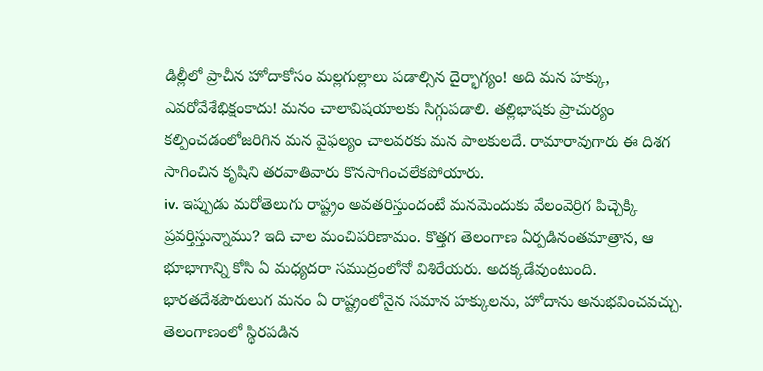డిల్లీలో ప్రాచీన హోదాకోసం మల్లగుల్లాలు పడాల్సిన దైర్భాగ్యం! అది మన హక్కు, ఎవరోవేశేభిక్షంకాదు! మనం చాలావిషయాలకు సిగ్గుపడాలి. తల్లిభాషకు ప్రాచుర్యం కల్పించడంలోజరిగిన మన వైఫల్యం చాలవరకు మన పాలకులదే. రామారావుగారు ఈ దిశగ సాగించిన కృషిని తరవాతివారు కొనసాగించలేకపోయారు.
iv. ఇప్పుడు మరోతెలుగు రాష్ట్రం అవతరిస్తుందంటే మనమెందుకు వేలంవెర్రిగ పిచ్చెక్కి ప్రవర్తిస్తున్నాము? ఇది చాల మంచిపరిణామం. కొత్తగ తెలంగాణ ఏర్పడినంతమాత్రాన, ఆ భూభాగాన్ని కోసి ఏ మధ్యదరా సముద్రంలోనో విశిరేయరు. అదక్కడేవుంటుంది. భారతదేశపౌరులుగ మనం ఏ రాష్ట్రంలోనైన సమాన హక్కులను, హోదాను అనుభవించవచ్చు. తెలంగాణంలో స్థిరపడిన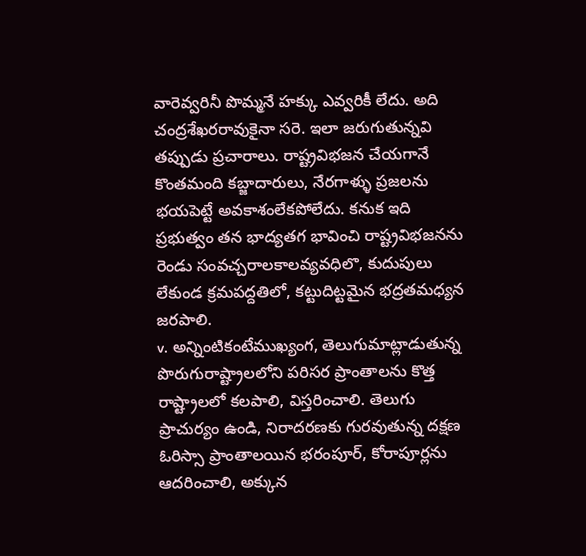వారెవ్వరినీ పొమ్మనే హక్కు ఎవ్వరికీ లేదు. అది చంద్రశేఖరరావుకైనా సరె. ఇలా జరుగుతున్నవి తప్పుడు ప్రచారాలు. రాష్ట్రవిభజన చేయగానే కొంతమంది కబ్జాదారులు, నేరగాళ్ళు ప్రజలను భయపెట్టే అవకాశంలేకపోలేదు. కనుక ఇది ప్రభుత్వం తన భాద్యతగ భావించి రాష్ట్రవిభజనను రెండు సంవచ్చరాలకాలవ్యవధిలొ, కుదుపులు లేకుండ క్రమపద్దతిలో, కట్టుదిట్టమైన భద్రతమధ్యన జరపాలి.
v. అన్నింటికంటేముఖ్యంగ, తెలుగుమాట్లాడుతున్న పొరుగురాష్ట్రాలలోని పరిసర ప్రాంతాలను కొత్త రాష్ట్రాలలో కలపాలి, విస్తరించాలి. తెలుగు ప్రాచుర్యం ఉండి, నిరాదరణకు గురవుతున్న దక్షణ ఓరిస్సా ప్రాంతాలయిన భరంపూర్, కోరాపూర్లను ఆదరించాలి, అక్కున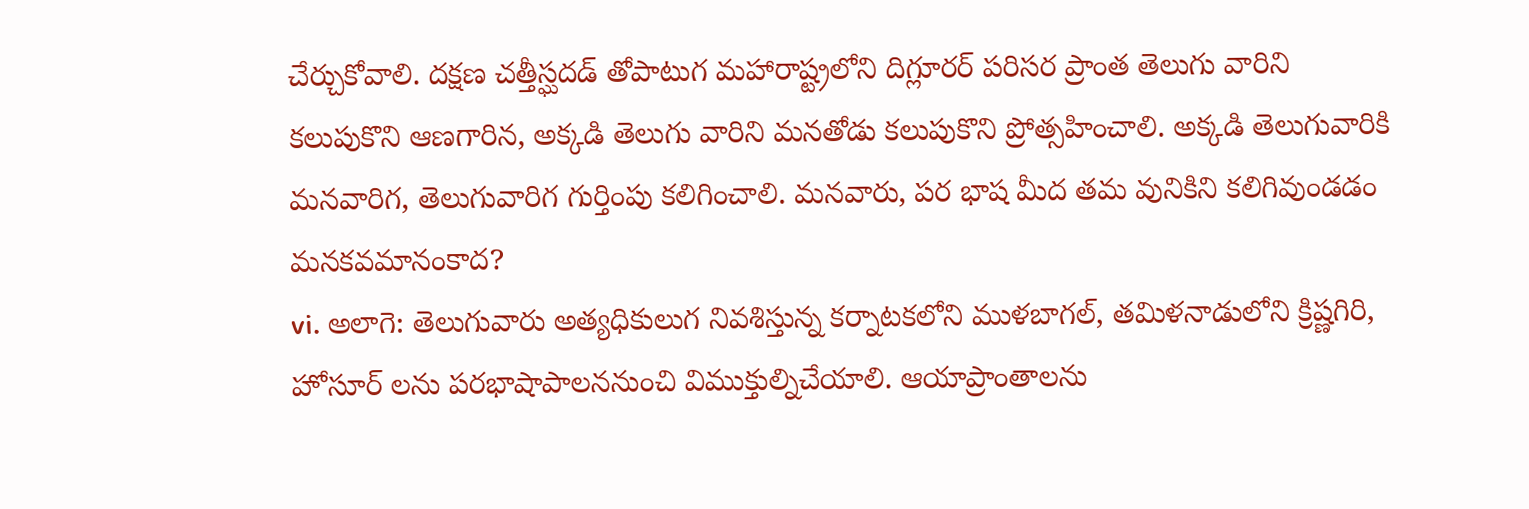చేర్చుకోవాలి. దక్షణ చత్తీస్ఘదడ్ తోపాటుగ మహారాష్ట్రలోని దిగ్లూరర్ పరిసర ప్రాంత తెలుగు వారిని కలుపుకొని ఆణగారిన, అక్కడి తెలుగు వారిని మనతోడు కలుపుకొని ప్రోత్సహించాలి. అక్కడి తెలుగువారికి మనవారిగ, తెలుగువారిగ గుర్తింపు కలిగించాలి. మనవారు, పర భాష మీద తమ వునికిని కలిగివుండడం మనకవమానంకాద?
vi. అలాగె: తెలుగువారు అత్యధికులుగ నివశిస్తున్న కర్నాటకలోని ముళబాగల్, తమిళనాడులోని క్రిష్ణగిరి, హోసూర్ లను పరభాషాపాలననుంచి విముక్తుల్నిచేయాలి. ఆయాప్రాంతాలను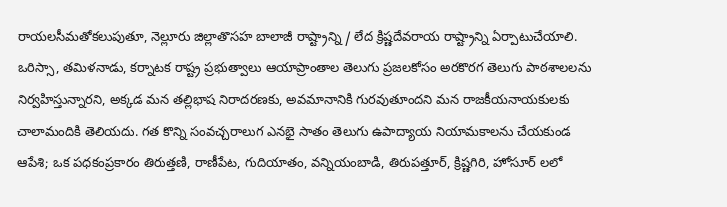రాయలసీమతోకలుపుతూ, నెల్లూరు జిల్లాతొసహ బాలాజీ రాష్ట్రాన్ని / లేద క్రిష్ణదేవరాయ రాష్ట్రాన్ని ఏర్పాటుచేయాలి. ఒరిస్సా, తమిళనాడు, కర్నాటక రాష్ట్ర ప్రభుత్వాలు ఆయాప్రాంతాల తెలుగు ప్రజలకోసం అరకొరగ తెలుగు పాఠశాలలను నిర్వహిస్తున్నారని, అక్కడ మన తల్లిభాష నిరాదరణకు, అవమానానికి గురవుతూందని మన రాజకీయనాయకులకు చాలామందికి తెలియదు. గత కొన్ని సంవచ్చరాలుగ ఎనభై సాతం తెలుగు ఉపాద్యాయ నియామకాలను చేయకుండ ఆపేశి; ఒక పధకంప్రకారం తిరుత్తణి, రాణీపేట, గుదియాతం, వన్నియంబాడి, తిరుపత్తూర్, క్రిష్ణగిరి, హోసూర్ లలో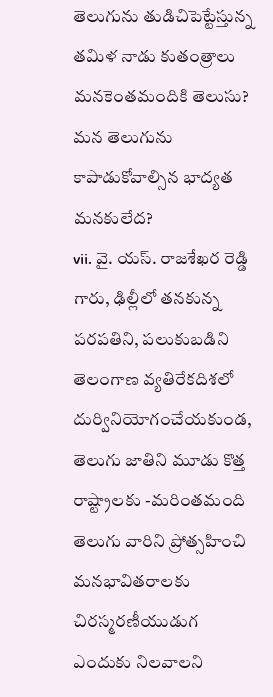తెలుగును తుడిచిపెట్టేస్తున్న తమిళ నాడు కుతంత్రాలు మనకెంతమందికి తెలుసు? మన తెలుగును కాపాడుకోవాల్సిన భాద్యత మనకులేద?
vii. వై. యస్. రాజశేఖర రెడ్డి గారు, ఢిల్లీలో తనకున్న పరపతిని, పలుకుబడిని తెలంగాణ వ్యతిరేకదిశలో దుర్వినియోగంచేయకుండ, తెలుగు జాతిని మూడు కొత్త రాష్ట్రాలకు -మరింతమంది తెలుగు వారిని ప్రోత్సహించి మనభావితరాలకు చిరస్మరణీయుడుగ ఎందుకు నిలవాలని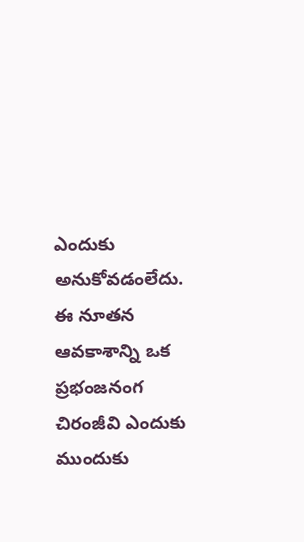ఎందుకు అనుకోవడంలేదు. ఈ నూతన ఆవకాశాన్ని ఒక ప్రభంజనంగ చిరంజీవి ఎందుకు ముందుకు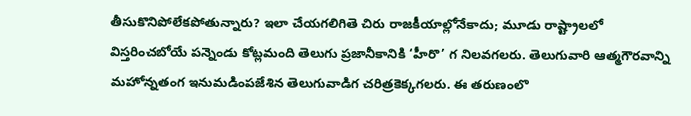తీసుకొనిపోలేకపోతున్నారు? ఇలా చేయగలిగితె చిరు రాజకీయాల్లోనేకాదు; మూడు రాష్ట్రాలలో విస్తరించబోయే పన్నెండు కోట్లమంది తెలుగు ప్రజానీకానికి ‘హీరొ’ గ నిలవగలరు. తెలుగువారి ఆత్మగౌరవాన్ని మహోన్నతంగ ఇనుమడింపజేశిన తెలుగువాడిగ చరిత్రకెక్కగలరు. ఈ తరుణంలొ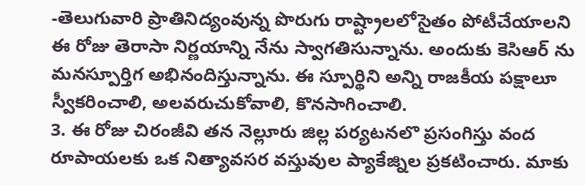-తెలుగువారి ప్రాతినిద్యంవున్న పొరుగు రాష్ట్రాలలోసైతం పోటీచేయాలని ఈ రోజు తెరాసా నిర్ణయాన్ని నేను స్వాగతిసున్నాను. అందుకు కెసిఆర్ ను మనస్పూర్తిగ అభినందిస్తున్నాను. ఈ స్పూర్థిని అన్ని రాజకీయ పక్షాలూ స్వీకరించాలి, అలవరుచుకోవాలి, కొనసాగించాలి.
3. ఈ రోజు చిరంజీవి తన నెల్లూరు జిల్ల పర్యటనలొ ప్రసంగిస్తు వంద రూపాయలకు ఒక నిత్యావసర వస్తువుల ప్యాకేజ్నిల ప్రకటించారు. మాకు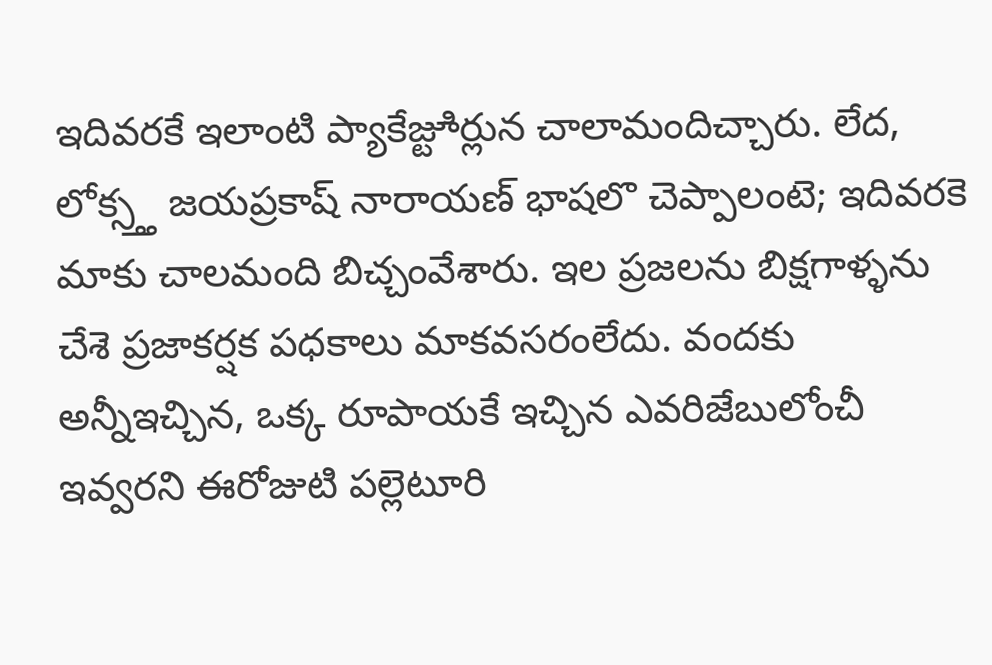ఇదివరకే ఇలాంటి ప్యాకేజ్టూిర్లున చాలామందిచ్చారు. లేద, లోక్స్త్త జయప్రకాష్ నారాయణ్ భాషలొ చెప్పాలంటె; ఇదివరకె మాకు చాలమంది బిచ్చంవేశారు. ఇల ప్రజలను బిక్షగాళ్ళను చేశె ప్రజాకర్షక పధకాలు మాకవసరంలేదు. వందకు అన్నీఇచ్చిన, ఒక్క రూపాయకే ఇచ్చిన ఎవరిజేబులోంచీ ఇవ్వరని ఈరోజుటి పల్లెటూరి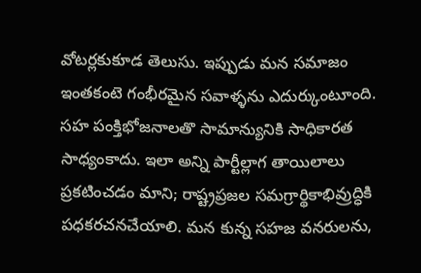వోటర్లకుకూడ తెలుసు. ఇప్పుడు మన సమాజం ఇంతకంటె గంభీరమైన సవాళ్ళను ఎదుర్కుంటూంది. సహ పంక్తిభోజనాలతొ సామాన్యునికి సాధికారత సాధ్యంకాదు. ఇలా అన్ని పార్టీల్లాగ తాయిలాలు ప్రకటించడం మాని; రాష్ట్రప్రజల సమగ్రార్థికాభివ్రుద్ధికి పధకరచనచేయాలి. మన కున్న సహజ వనరులను,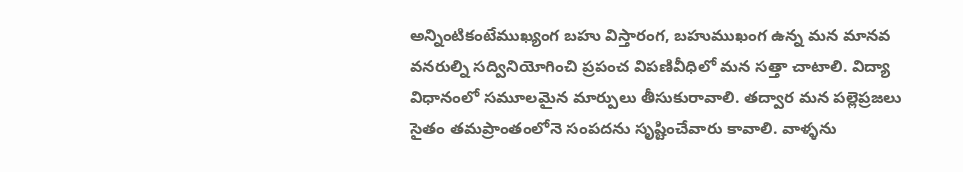అన్నింటికంటేముఖ్యంగ బహు విస్తారంగ, బహుముఖంగ ఉన్న మన మానవ వనరుల్ని సద్వినియోగించి ప్రపంచ విపణివీధిలో మన సత్తా చాటాలి. విద్యా విధానంలో సమూలమైన మార్పులు తీసుకురావాలి. తద్వార మన పల్లెప్రజలు సైతం తమప్రాంతంలోనె సంపదను సృష్టించేవారు కావాలి. వాళ్ళను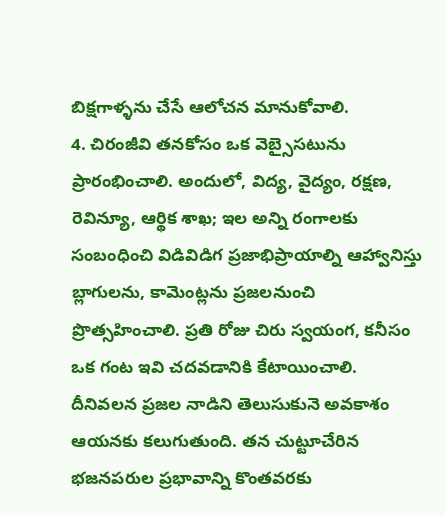బిక్షగాళ్ళను చేసే ఆలోచన మానుకోవాలి.
4. చిరంజీవి తనకోసం ఒక వెబ్సైసటును ప్రారంభించాలి. అందులో, విద్య, వైద్యం, రక్షణ, రెవిన్యూ, ఆర్థిక శాఖ; ఇల అన్ని రంగాలకు సంబంధించి విడివిడిగ ప్రజాభిప్రాయాల్ని ఆహ్వానిస్తు బ్లాగులను, కామెంట్లను ప్రజలనుంచి ప్రొత్సహించాలి. ప్రతి రోజు చిరు స్వయంగ, కనీసం ఒక గంట ఇవి చదవడానికి కేటాయించాలి. దీనివలన ప్రజల నాడిని తెలుసుకునె అవకాశం ఆయనకు కలుగుతుంది. తన చుట్టూచేరిన భజనపరుల ప్రభావాన్ని కొంతవరకు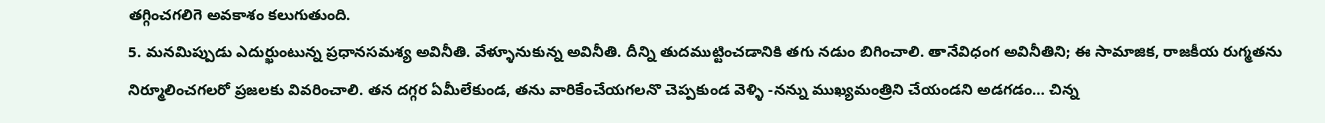తగ్గించగలిగె అవకాశం కలుగుతుంది.
5. మనమిప్పుడు ఎదుర్ఖుంటున్న ప్రధానసమశ్య అవినీతి. వేళ్ళూనుకున్న అవినీతి. దీన్ని తుదముట్టించడానికి తగు నడుం బిగించాలి. తానేవిధంగ అవినీతిని; ఈ సామాజిక, రాజకీయ రుగ్మతను నిర్మూలించగలరో ప్రజలకు వివరించాలి. తన దగ్గర ఏమీలేకుండ, తను వారికేంచేయగలనొ చెప్పకుండ వెళ్ళి -నన్ను ముఖ్యమంత్రిని చేయండని అడగడం… చిన్న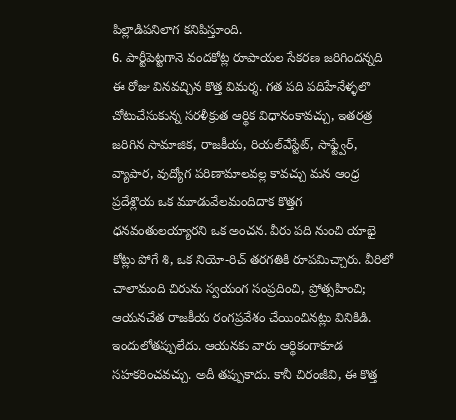పిల్లాడిపనిలాగ కనిపిస్తూంది.
6. పార్టీపెట్టగానె వందకోట్ల రూపాయల సేకరణ జరిగిందన్నది ఈ రోజు వినవచ్చిన కొత్త విమర్శ. గత పది పదిహేనేళ్ళలొ చోటుచేసుకున్న సరళీక్రుత ఆర్థిక విధానంకావచ్చు, ఇతరత్ర జరిగిన సామాజిక, రాజకీయ, రియల్ఎేస్టేట్, సాఫ్ట్వేర్, వ్యాపార, వుద్యోగ పరిణామాలవల్ల కావచ్చు మన ఆంధ్ర ప్రదేశ్లొయ ఒక మూడువేలమందిదాక కొత్తగ ధనవంతులయ్యారని ఒక అంచన. వీరు పది నుంచి యాభై కోట్లు పోగే శి, ఒక నియో-రిచ్ తరగతికి రూపమిచ్చారు. వీరిలో చాలామంది చిరును స్వయంగ సంప్రదించి, ప్రోత్సహించి; ఆయనచేత రాజకీయ రంగప్రవేశం చేయించినట్లు వినికిడి. ఇందులోతప్పులేదు. ఆయనకు వారు ఆర్థికంగాకూడ సహకరించవచ్చు. అదీ తప్పుకాదు. కానీ చిరంజీవి, ఈ కొత్త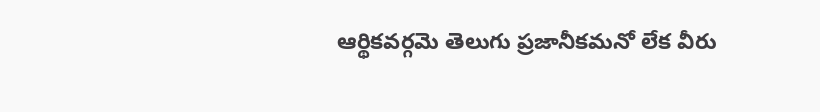ఆర్థికవర్గమె తెలుగు ప్రజానీకమనో లేక వీరు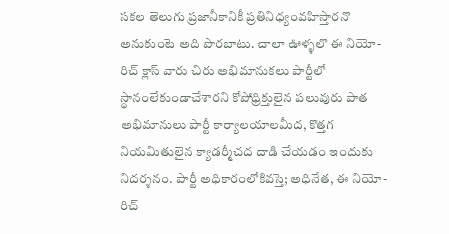సకల తెలుగు ప్రజానీకానికీ ప్రతినిధ్యంవహిస్తారనొ అనుకుంటె అది పొరబాటు. చాలా ఊళ్ళలొ ఈ నియో-రిచ్ క్లాస్ వారు చిరు అభిమానుకలు పార్టీలో స్థానంలేకుండాచేశారని కోపోధ్రిక్తులైన పలువురు పాత అభిమానులు పార్టీ కార్యాలయాలమీద, కొత్తగ నియమితులైన క్యాడర్మీచద దాడి చేయడం ఇందుకు నిదర్శనం. పార్టీ అధికారంలోకివస్తె; అధినేత, ఈ నియో-రిచ్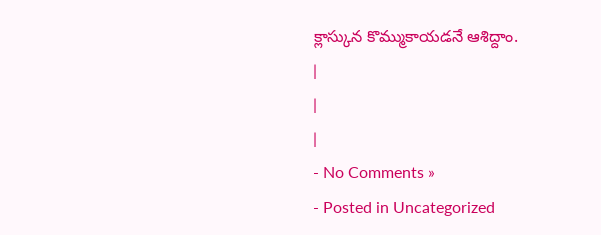క్లాస్కున కొమ్ముకాయడనే ఆశిద్దాం.
|
|
|
- No Comments »
- Posted in Uncategorized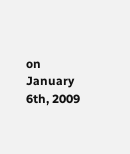on January 6th, 2009